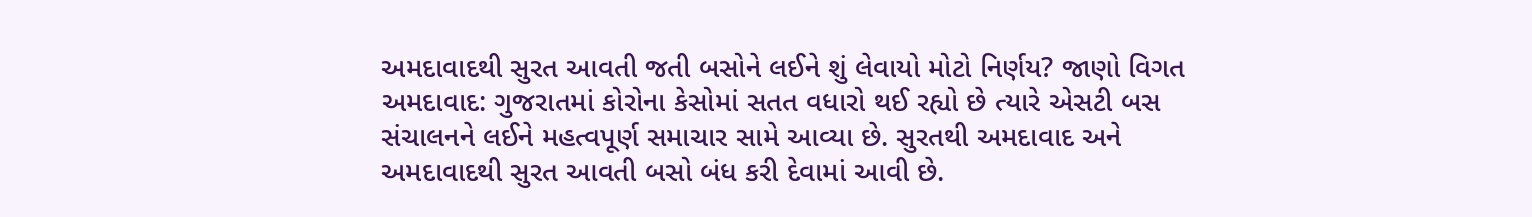અમદાવાદથી સુરત આવતી જતી બસોને લઈને શું લેવાયો મોટો નિર્ણય? જાણો વિગત
અમદાવાદ: ગુજરાતમાં કોરોના કેસોમાં સતત વધારો થઈ રહ્યો છે ત્યારે એસટી બસ સંચાલનને લઈને મહત્વપૂર્ણ સમાચાર સામે આવ્યા છે. સુરતથી અમદાવાદ અને અમદાવાદથી સુરત આવતી બસો બંધ કરી દેવામાં આવી છે.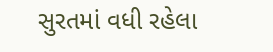સુરતમાં વધી રહેલા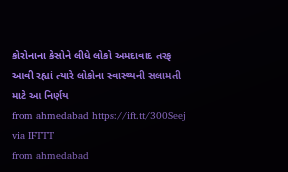કોરોનાના કેસોને લીધે લોકો અમદાવાદ તરફ આવી રહ્યાં ત્યારે લોકોના સ્વાસ્થ્યની સલામતી માટે આ નિર્ણય
from ahmedabad https://ift.tt/300Seej
via IFTTT
from ahmedabad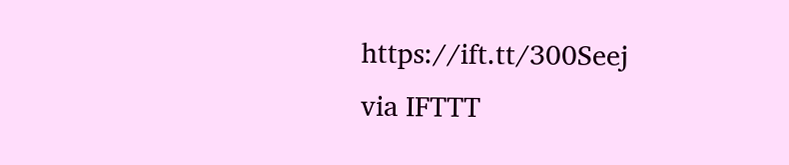https://ift.tt/300Seej
via IFTTT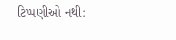ટિપ્પણીઓ નથી: